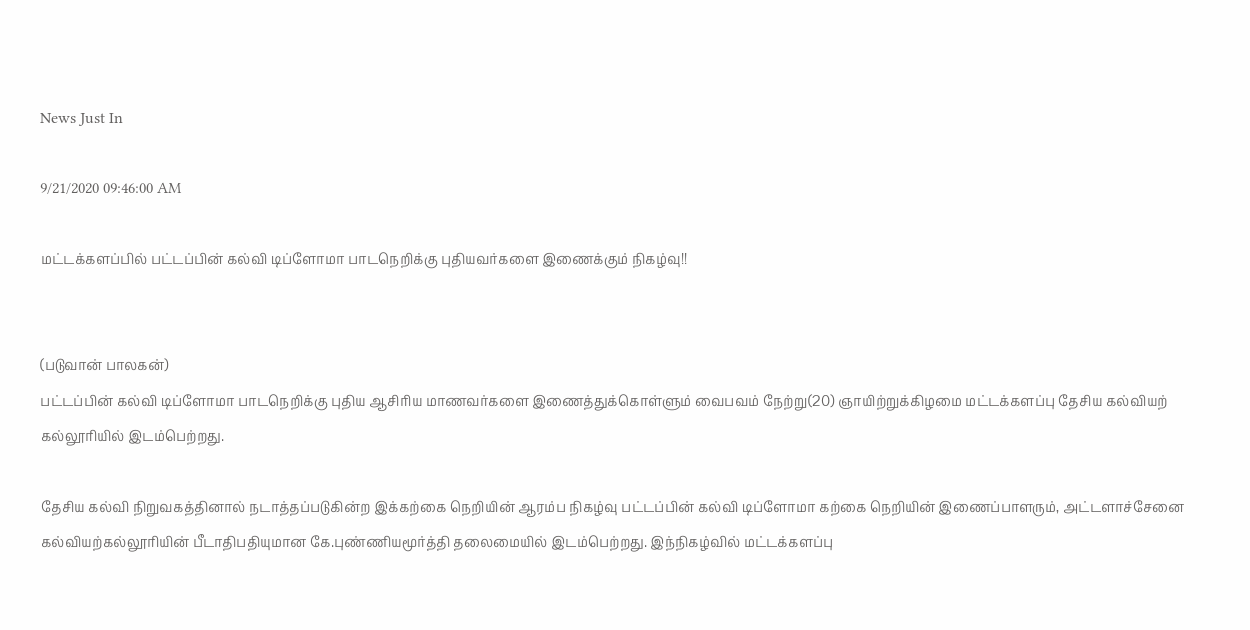News Just In

9/21/2020 09:46:00 AM

மட்டக்களப்பில் பட்டப்பின் கல்வி டிப்ளோமா பாடநெறிக்கு புதியவர்களை இணைக்கும் நிகழ்வு!!


(படுவான் பாலகன்)
பட்டப்பின் கல்வி டிப்ளோமா பாடநெறிக்கு புதிய ஆசிரிய மாணவர்களை இணைத்துக்கொள்ளும் வைபவம் நேற்று(20) ஞாயிற்றுக்கிழமை மட்டக்களப்பு தேசிய கல்வியற் கல்லூரியில் இடம்பெற்றது.

தேசிய கல்வி நிறுவகத்தினால் நடாத்தப்படுகின்ற இக்கற்கை நெறியின் ஆரம்ப நிகழ்வு பட்டப்பின் கல்வி டிப்ளோமா கற்கை நெறியின் இணைப்பாளரும், அட்டளாச்சேனை கல்வியற்கல்லூரியின் பீடாதிபதியுமான கே.புண்ணியமூர்த்தி தலைமையில் இடம்பெற்றது. இந்நிகழ்வில் மட்டக்களப்பு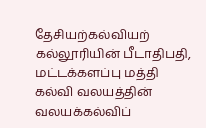தேசியற்கல்வியற் கல்லூரியின் பீடாதிபதி, மட்டக்களப்பு மத்தி கல்வி வலயத்தின் வலயக்கல்விப்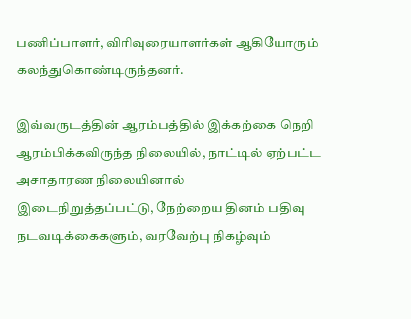பணிப்பாளர், விரிவுரையாளர்கள் ஆகியோரும் கலந்துகொண்டிருந்தனர்.

இவ்வருடத்தின் ஆரம்பத்தில் இக்கற்கை நெறி ஆரம்பிக்கவிருந்த நிலையில், நாட்டில் ஏற்பட்ட அசாதாரண நிலையினால் இடைநிறுத்தப்பட்டு, நேற்றைய தினம் பதிவு நடவடிக்கைகளும், வரவேற்பு நிகழ்வும்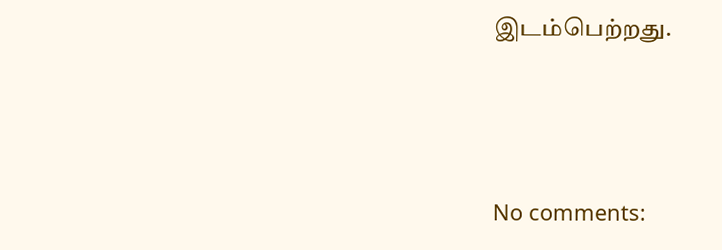இடம்பெற்றது.




No comments: